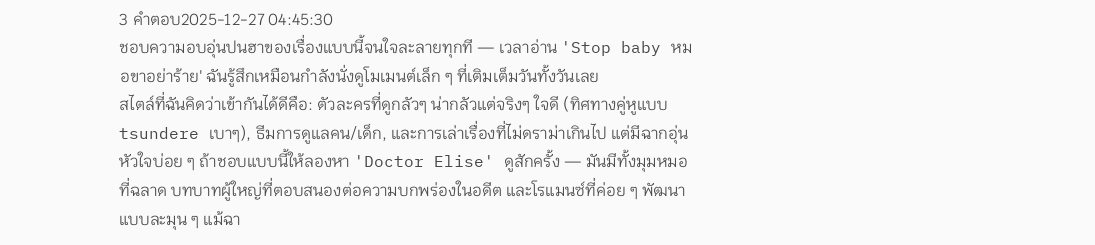3 คำตอบ2025-12-27 04:45:30
ชอบความอบอุ่นปนฮาของเรื่องแบบนี้จนใจละลายทุกที — เวลาอ่าน 'Stop baby หมอขาอย่าร้าย' ฉันรู้สึกเหมือนกำลังนั่งดูโมเมนต์เล็ก ๆ ที่เติมเต็มวันทั้งวันเลย
สไตล์ที่ฉันคิดว่าเข้ากันได้ดีคือ: ตัวละครที่ดูกลัวๆ น่ากลัวแต่จริงๆ ใจดี (ทิศทางคู่หูแบบ tsundere เบาๆ), ธีมการดูแลคน/เด็ก, และการเล่าเรื่องที่ไม่ดราม่าเกินไป แต่มีฉากอุ่นหัวใจบ่อย ๆ ถ้าชอบแบบนี้ให้ลองหา 'Doctor Elise' ดูสักครั้ง — มันมีทั้งมุมหมอที่ฉลาด บทบาทผู้ใหญ่ที่ตอบสนองต่อความบกพร่องในอดีต และโรแมนซ์ที่ค่อย ๆ พัฒนาแบบละมุน ๆ แม้ฉา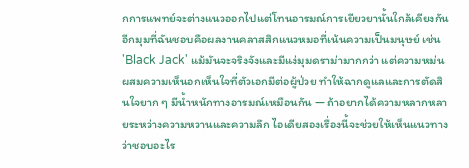กการแพทย์จะต่างแนวออกไปแต่โทนอารมณ์การเยียวยานั้นใกล้เคียงกัน
อีกมุมที่ฉันชอบคือผลงานคลาสสิกแนวหมอที่เน้นความเป็นมนุษย์ เช่น 'Black Jack' แม้มันจะจริงจังและมีแง่มุมดราม่ามากกว่า แต่ความหม่นผสมความเห็นอกเห็นใจที่ตัวเอกมีต่อผู้ป่วย ทำให้ฉากดูแลและการตัดสินใจยาก ๆ มีน้ำหนักทางอารมณ์เหมือนกัน — ถ้าอยากได้ความหลากหลายระหว่างความหวานและความลึก ไอเดียสองเรื่องนี้จะช่วยให้เห็นแนวทางว่าชอบอะไร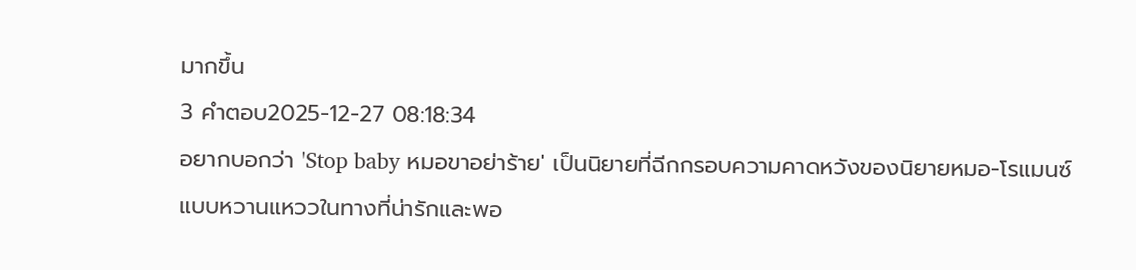มากขึ้น
3 คำตอบ2025-12-27 08:18:34
อยากบอกว่า 'Stop baby หมอขาอย่าร้าย' เป็นนิยายที่ฉีกกรอบความคาดหวังของนิยายหมอ-โรแมนซ์แบบหวานแหววในทางที่น่ารักและพอ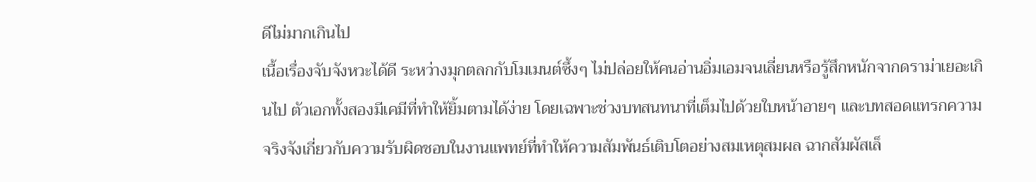ดีไม่มากเกินไป
เนื้อเรื่องจับจังหวะได้ดี ระหว่างมุกตลกกับโมเมนต์ซึ้งๆ ไม่ปล่อยให้คนอ่านอิ่มเอมจนเลี่ยนหรือรู้สึกหนักจากดราม่าเยอะเกินไป ตัวเอกทั้งสองมีเคมีที่ทำให้ยิ้มตามได้ง่าย โดยเฉพาะช่วงบทสนทนาที่เต็มไปด้วยใบหน้าอายๆ และบทสอดแทรกความจริงจังเกี่ยวกับความรับผิดชอบในงานแพทย์ที่ทำให้ความสัมพันธ์เติบโตอย่างสมเหตุสมผล ฉากสัมผัสเล็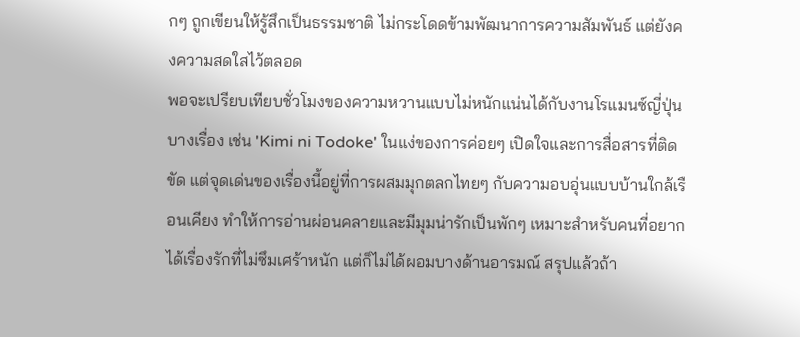กๆ ถูกเขียนให้รู้สึกเป็นธรรมชาติ ไม่กระโดดข้ามพัฒนาการความสัมพันธ์ แต่ยังคงความสดใสไว้ตลอด
พอจะเปรียบเทียบชั่วโมงของความหวานแบบไม่หนักแน่นได้กับงานโรแมนซ์ญี่ปุ่นบางเรื่อง เช่น 'Kimi ni Todoke' ในแง่ของการค่อยๆ เปิดใจและการสื่อสารที่ติดขัด แต่จุดเด่นของเรื่องนี้อยู่ที่การผสมมุกตลกไทยๆ กับความอบอุ่นแบบบ้านใกล้เรือนเคียง ทำให้การอ่านผ่อนคลายและมีมุมน่ารักเป็นพักๆ เหมาะสำหรับคนที่อยากได้เรื่องรักที่ไม่ซึมเศร้าหนัก แต่ก็ไม่ได้ผอมบางด้านอารมณ์ สรุปแล้วถ้า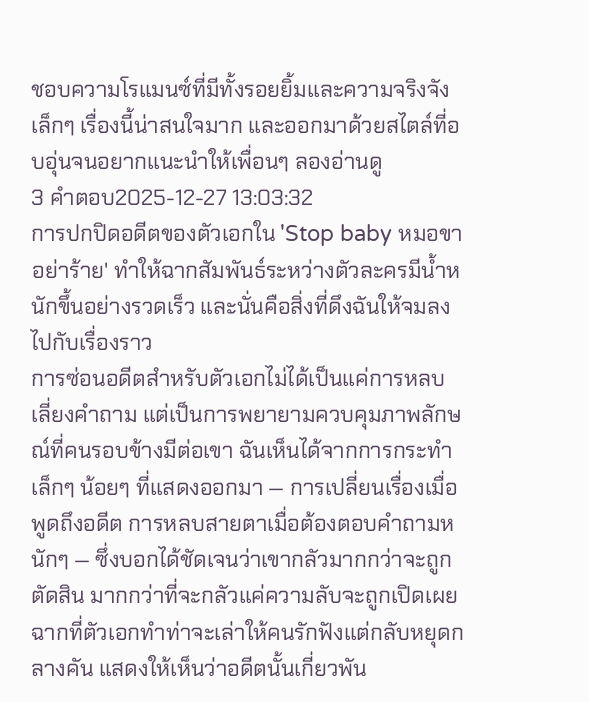ชอบความโรแมนซ์ที่มีทั้งรอยยิ้มและความจริงจังเล็กๆ เรื่องนี้น่าสนใจมาก และออกมาด้วยสไตล์ที่อบอุ่นจนอยากแนะนำให้เพื่อนๆ ลองอ่านดู
3 คำตอบ2025-12-27 13:03:32
การปกปิดอดีตของตัวเอกใน 'Stop baby หมอขาอย่าร้าย' ทำให้ฉากสัมพันธ์ระหว่างตัวละครมีน้ำหนักขึ้นอย่างรวดเร็ว และนั่นคือสิ่งที่ดึงฉันให้จมลงไปกับเรื่องราว
การซ่อนอดีตสำหรับตัวเอกไม่ได้เป็นแค่การหลบเลี่ยงคำถาม แต่เป็นการพยายามควบคุมภาพลักษณ์ที่คนรอบข้างมีต่อเขา ฉันเห็นได้จากการกระทำเล็กๆ น้อยๆ ที่แสดงออกมา — การเปลี่ยนเรื่องเมื่อพูดถึงอดีต การหลบสายตาเมื่อต้องตอบคำถามหนักๆ — ซึ่งบอกได้ชัดเจนว่าเขากลัวมากกว่าจะถูกตัดสิน มากกว่าที่จะกลัวแค่ความลับจะถูกเปิดเผย ฉากที่ตัวเอกทำท่าจะเล่าให้คนรักฟังแต่กลับหยุดกลางคัน แสดงให้เห็นว่าอดีตนั้นเกี่ยวพัน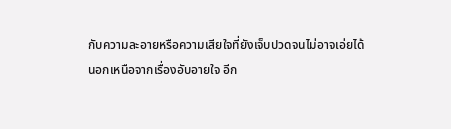กับความละอายหรือความเสียใจที่ยังเจ็บปวดจนไม่อาจเอ่ยได้
นอกเหนือจากเรื่องอับอายใจ อีก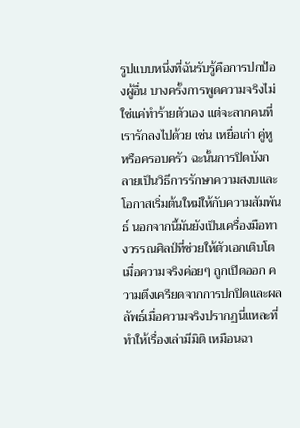รูปแบบหนึ่งที่ฉันรับรู้คือการปกป้องผู้อื่น บางครั้งการพูดความจริงไม่ใช่แค่ทำร้ายตัวเอง แต่จะลากคนที่เรารักลงไปด้วย เช่น เหยื่อเก่า คู่หู หรือครอบครัว ฉะนั้นการปิดบังกลายเป็นวิธีการรักษาความสงบและโอกาสเริ่มต้นใหม่ให้กับความสัมพันธ์ นอกจากนี้มันยังเป็นเครื่องมือทางวรรณศิลป์ที่ช่วยให้ตัวเอกเติบโตเมื่อความจริงค่อยๆ ถูกเปิดออก ความตึงเครียดจากการปกปิดและผลลัพธ์เมื่อความจริงปรากฏนี่แหละที่ทำให้เรื่องเล่ามีมิติ เหมือนฉา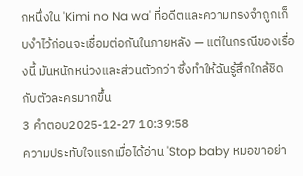กหนึ่งใน 'Kimi no Na wa' ที่อดีตและความทรงจำถูกเก็บงำไว้ก่อนจะเชื่อมต่อกันในภายหลัง — แต่ในกรณีของเรื่องนี้ มันหนักหน่วงและส่วนตัวกว่า ซึ่งทำให้ฉันรู้สึกใกล้ชิดกับตัวละครมากขึ้น
3 คำตอบ2025-12-27 10:39:58
ความประทับใจแรกเมื่อได้อ่าน 'Stop baby หมอขาอย่า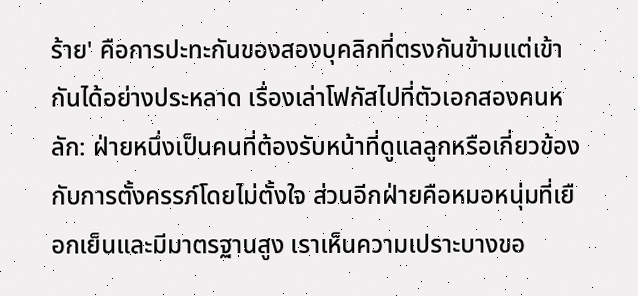ร้าย' คือการปะทะกันของสองบุคลิกที่ตรงกันข้ามแต่เข้ากันได้อย่างประหลาด เรื่องเล่าโฟกัสไปที่ตัวเอกสองคนหลัก: ฝ่ายหนึ่งเป็นคนที่ต้องรับหน้าที่ดูแลลูกหรือเกี่ยวข้องกับการตั้งครรภ์โดยไม่ตั้งใจ ส่วนอีกฝ่ายคือหมอหนุ่มที่เยือกเย็นและมีมาตรฐานสูง เราเห็นความเปราะบางขอ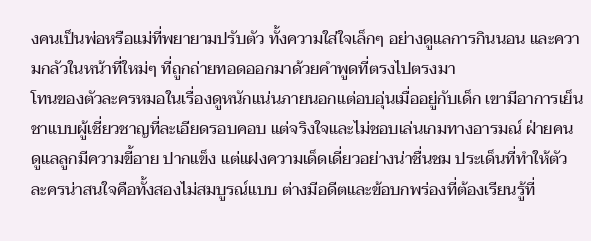งคนเป็นพ่อหรือแม่ที่พยายามปรับตัว ทั้งความใส่ใจเล็กๆ อย่างดูแลการกินนอน และความกลัวในหน้าที่ใหม่ๆ ที่ถูกถ่ายทอดออกมาด้วยคำพูดที่ตรงไปตรงมา
โทนของตัวละครหมอในเรื่องดูหนักแน่นภายนอกแต่อบอุ่นเมื่ออยู่กับเด็ก เขามีอาการเย็นชาแบบผู้เชี่ยวชาญที่ละเอียดรอบคอบ แต่จริงใจและไม่ชอบเล่นเกมทางอารมณ์ ฝ่ายคนดูแลลูกมีความขี้อาย ปากแข็ง แต่แฝงความเด็ดเดี่ยวอย่างน่าชื่นชม ประเด็นที่ทำให้ตัวละครน่าสนใจคือทั้งสองไม่สมบูรณ์แบบ ต่างมีอดีตและข้อบกพร่องที่ต้องเรียนรู้ที่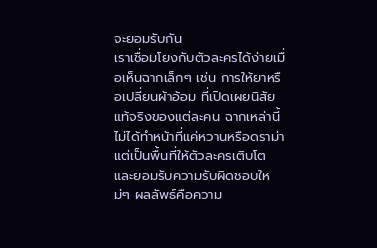จะยอมรับกัน
เราเชื่อมโยงกับตัวละครได้ง่ายเมื่อเห็นฉากเล็กๆ เช่น การให้ยาหรือเปลี่ยนผ้าอ้อม ที่เปิดเผยนิสัยแท้จริงของแต่ละคน ฉากเหล่านี้ไม่ได้ทำหน้าที่แค่หวานหรือดราม่า แต่เป็นพื้นที่ให้ตัวละครเติบโตและยอมรับความรับผิดชอบใหม่ๆ ผลลัพธ์คือความ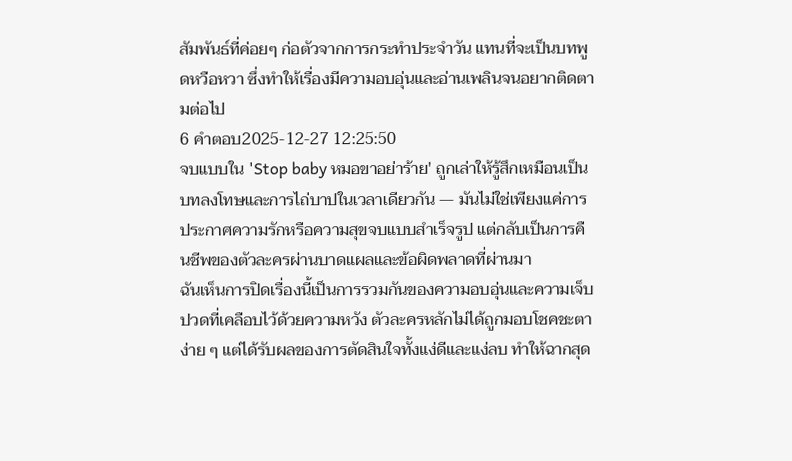สัมพันธ์ที่ค่อยๆ ก่อตัวจากการกระทำประจำวัน แทนที่จะเป็นบทพูดหวือหวา ซึ่งทำให้เรื่องมีความอบอุ่นและอ่านเพลินจนอยากติดตามต่อไป
6 คำตอบ2025-12-27 12:25:50
จบแบบใน 'Stop baby หมอขาอย่าร้าย' ถูกเล่าให้รู้สึกเหมือนเป็นบทลงโทษและการไถ่บาปในเวลาเดียวกัน — มันไม่ใช่เพียงแค่การประกาศความรักหรือความสุขจบแบบสำเร็จรูป แต่กลับเป็นการคืนชีพของตัวละครผ่านบาดแผลและข้อผิดพลาดที่ผ่านมา
ฉันเห็นการปิดเรื่องนี้เป็นการรวมกันของความอบอุ่นและความเจ็บปวดที่เคลือบไว้ด้วยความหวัง ตัวละครหลักไม่ได้ถูกมอบโชคชะตาง่าย ๆ แต่ได้รับผลของการตัดสินใจทั้งแง่ดีและแง่ลบ ทำให้ฉากสุด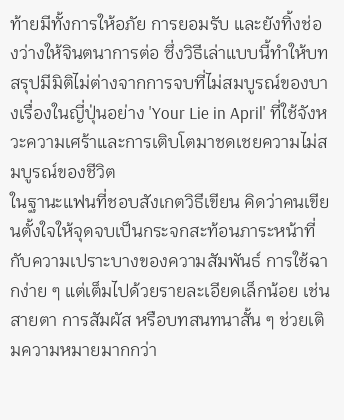ท้ายมีทั้งการให้อภัย การยอมรับ และยังทิ้งช่องว่างให้จินตนาการต่อ ซึ่งวิธีเล่าแบบนี้ทำให้บทสรุปมีมิติไม่ต่างจากการจบที่ไม่สมบูรณ์ของบางเรื่องในญี่ปุ่นอย่าง 'Your Lie in April' ที่ใช้จังหวะความเศร้าและการเติบโตมาชดเชยความไม่สมบูรณ์ของชีวิต
ในฐานะแฟนที่ชอบสังเกตวิธีเขียน คิดว่าคนเขียนตั้งใจให้จุดจบเป็นกระจกสะท้อนภาระหน้าที่กับความเปราะบางของความสัมพันธ์ การใช้ฉากง่าย ๆ แต่เต็มไปด้วยรายละเอียดเล็กน้อย เช่น สายตา การสัมผัส หรือบทสนทนาสั้น ๆ ช่วยเติมความหมายมากกว่า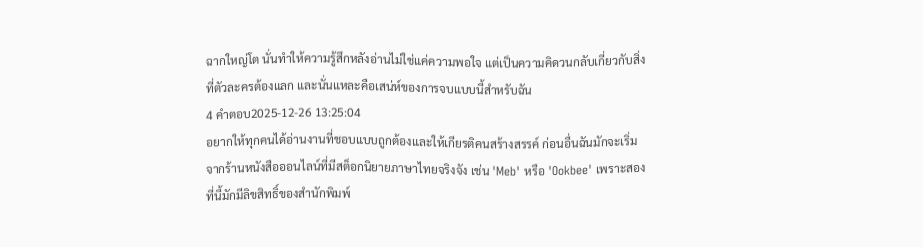ฉากใหญ่โต นั่นทำให้ความรู้สึกหลังอ่านไม่ใช่แค่ความพอใจ แต่เป็นความคิดวนกลับเกี่ยวกับสิ่งที่ตัวละครต้องแลก และนั่นแหละคือเสน่ห์ของการจบแบบนี้สำหรับฉัน
4 คำตอบ2025-12-26 13:25:04
อยากให้ทุกคนได้อ่านงานที่ชอบแบบถูกต้องและให้เกียรติคนสร้างสรรค์ ก่อนอื่นฉันมักจะเริ่มจากร้านหนังสือออนไลน์ที่มีสต็อกนิยายภาษาไทยจริงจัง เช่น 'Meb' หรือ 'Ookbee' เพราะสองที่นี้มักมีลิขสิทธิ์ของสำนักพิมพ์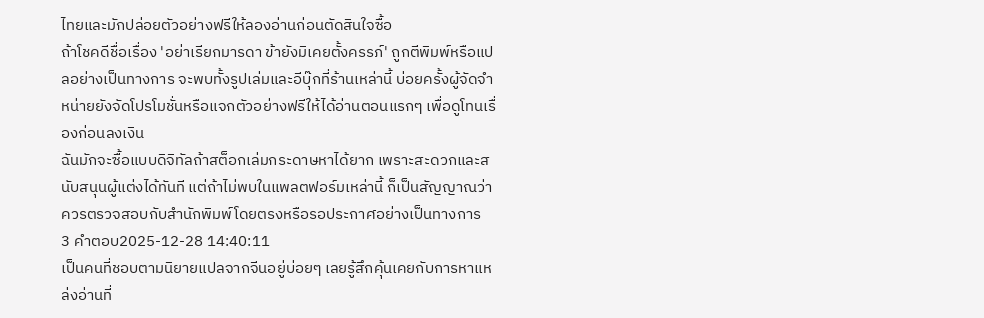ไทยและมักปล่อยตัวอย่างฟรีให้ลองอ่านก่อนตัดสินใจซื้อ
ถ้าโชคดีชื่อเรื่อง 'อย่าเรียกมารดา ข้ายังมิเคยตั้งครรภ์' ถูกตีพิมพ์หรือแปลอย่างเป็นทางการ จะพบทั้งรูปเล่มและอีบุ๊กที่ร้านเหล่านี้ บ่อยครั้งผู้จัดจำหน่ายยังจัดโปรโมชั่นหรือแจกตัวอย่างฟรีให้ได้อ่านตอนแรกๆ เพื่อดูโทนเรื่องก่อนลงเงิน
ฉันมักจะซื้อแบบดิจิทัลถ้าสต็อกเล่มกระดาษหาได้ยาก เพราะสะดวกและสนับสนุนผู้แต่งได้ทันที แต่ถ้าไม่พบในแพลตฟอร์มเหล่านี้ ก็เป็นสัญญาณว่าควรตรวจสอบกับสำนักพิมพ์โดยตรงหรือรอประกาศอย่างเป็นทางการ
3 คำตอบ2025-12-28 14:40:11
เป็นคนที่ชอบตามนิยายแปลจากจีนอยู่บ่อยๆ เลยรู้สึกคุ้นเคยกับการหาแหล่งอ่านที่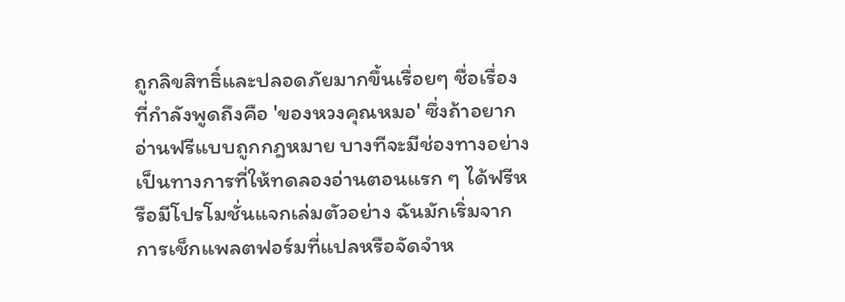ถูกลิขสิทธิ์และปลอดภัยมากขึ้นเรื่อยๆ ชื่อเรื่องที่กำลังพูดถึงคือ 'ของหวงคุณหมอ' ซึ่งถ้าอยากอ่านฟรีแบบถูกกฎหมาย บางทีจะมีช่องทางอย่างเป็นทางการที่ให้ทดลองอ่านตอนแรก ๆ ได้ฟรีหรือมีโปรโมชั่นแจกเล่มตัวอย่าง ฉันมักเริ่มจากการเช็กแพลตฟอร์มที่แปลหรือจัดจำห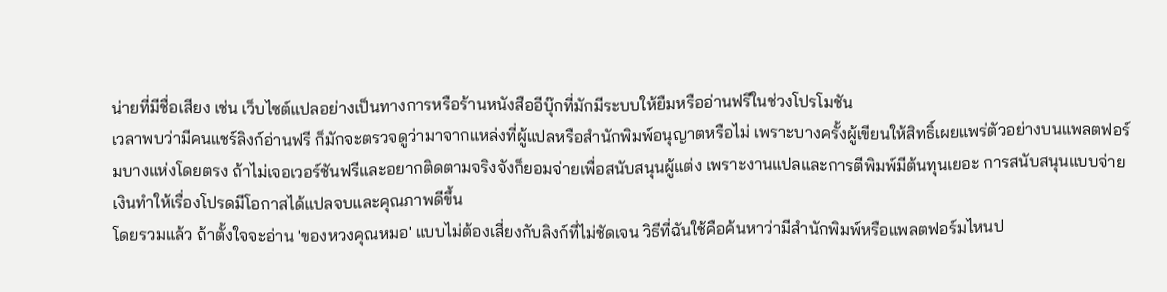น่ายที่มีชื่อเสียง เช่น เว็บไซต์แปลอย่างเป็นทางการหรือร้านหนังสืออีบุ๊กที่มักมีระบบให้ยืมหรืออ่านฟรีในช่วงโปรโมชัน
เวลาพบว่ามีคนแชร์ลิงก์อ่านฟรี ก็มักจะตรวจดูว่ามาจากแหล่งที่ผู้แปลหรือสำนักพิมพ์อนุญาตหรือไม่ เพราะบางครั้งผู้เขียนให้สิทธิ์เผยแพร่ตัวอย่างบนแพลตฟอร์มบางแห่งโดยตรง ถ้าไม่เจอเวอร์ชันฟรีและอยากติดตามจริงจังก็ยอมจ่ายเพื่อสนับสนุนผู้แต่ง เพราะงานแปลและการตีพิมพ์มีต้นทุนเยอะ การสนับสนุนแบบจ่ายเงินทำให้เรื่องโปรดมีโอกาสได้แปลจบและคุณภาพดีขึ้น
โดยรวมแล้ว ถ้าตั้งใจจะอ่าน 'ของหวงคุณหมอ' แบบไม่ต้องเสี่ยงกับลิงก์ที่ไม่ชัดเจน วิธีที่ฉันใช้คือค้นหาว่ามีสำนักพิมพ์หรือแพลตฟอร์มไหนป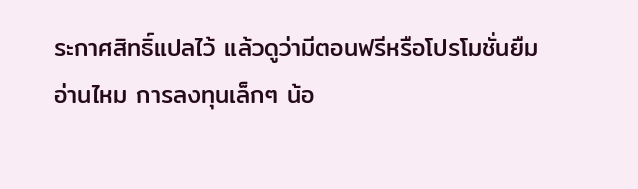ระกาศสิทธิ์แปลไว้ แล้วดูว่ามีตอนฟรีหรือโปรโมชั่นยืมอ่านไหม การลงทุนเล็กๆ น้อ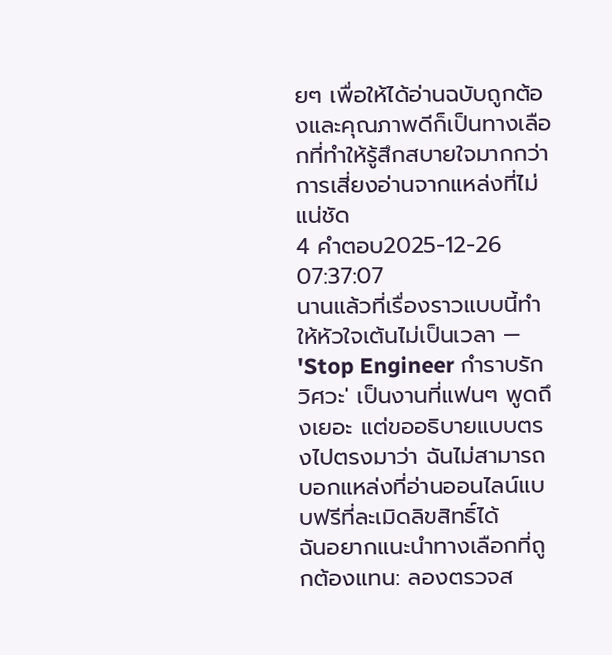ยๆ เพื่อให้ได้อ่านฉบับถูกต้องและคุณภาพดีก็เป็นทางเลือกที่ทำให้รู้สึกสบายใจมากกว่าการเสี่ยงอ่านจากแหล่งที่ไม่แน่ชัด
4 คำตอบ2025-12-26 07:37:07
นานแล้วที่เรื่องราวแบบนี้ทำให้หัวใจเต้นไม่เป็นเวลา — 'Stop Engineer กำราบรักวิศวะ' เป็นงานที่แฟนๆ พูดถึงเยอะ แต่ขออธิบายแบบตรงไปตรงมาว่า ฉันไม่สามารถบอกแหล่งที่อ่านออนไลน์แบบฟรีที่ละเมิดลิขสิทธิ์ได้
ฉันอยากแนะนำทางเลือกที่ถูกต้องแทน: ลองตรวจส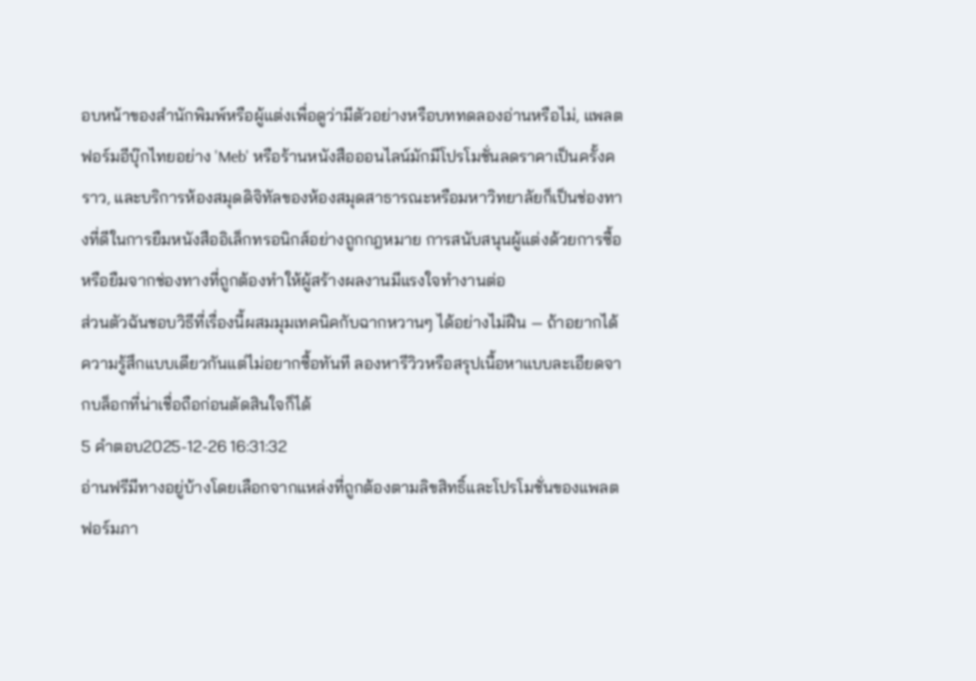อบหน้าของสำนักพิมพ์หรือผู้แต่งเพื่อดูว่ามีตัวอย่างหรือบททดลองอ่านหรือไม่, แพลตฟอร์มอีบุ๊กไทยอย่าง 'Meb' หรือร้านหนังสือออนไลน์มักมีโปรโมชั่นลดราคาเป็นครั้งคราว, และบริการห้องสมุดดิจิทัลของห้องสมุดสาธารณะหรือมหาวิทยาลัยก็เป็นช่องทางที่ดีในการยืมหนังสืออิเล็กทรอนิกส์อย่างถูกกฎหมาย การสนับสนุนผู้แต่งด้วยการซื้อหรือยืมจากช่องทางที่ถูกต้องทำให้ผู้สร้างผลงานมีแรงใจทำงานต่อ
ส่วนตัวฉันชอบวิธีที่เรื่องนี้ผสมมุมเทคนิคกับฉากหวานๆ ได้อย่างไม่ฝืน — ถ้าอยากได้ความรู้สึกแบบเดียวกันแต่ไม่อยากซื้อทันที ลองหารีวิวหรือสรุปเนื้อหาแบบละเอียดจากบล็อกที่น่าเชื่อถือก่อนตัดสินใจก็ได้
5 คำตอบ2025-12-26 16:31:32
อ่านฟรีมีทางอยู่บ้างโดยเลือกจากแหล่งที่ถูกต้องตามลิขสิทธิ์และโปรโมชั่นของแพลตฟอร์มภา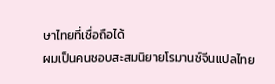ษาไทยที่เชื่อถือได้
ผมเป็นคนชอบสะสมนิยายโรมานซ์จีนแปลไทย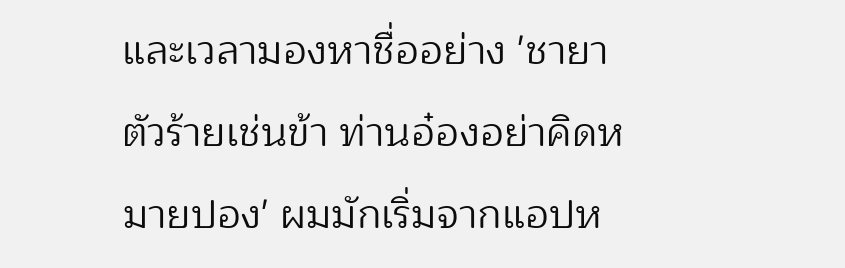และเวลามองหาชื่ออย่าง 'ชายาตัวร้ายเช่นข้า ท่านอ๋องอย่าคิดหมายปอง' ผมมักเริ่มจากแอปห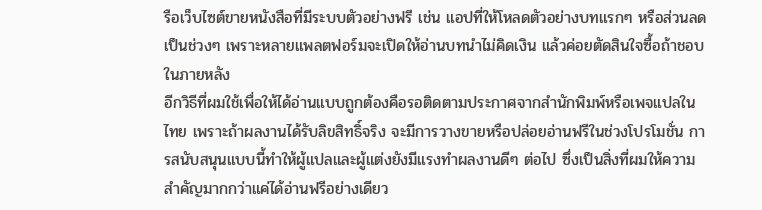รือเว็บไซต์ขายหนังสือที่มีระบบตัวอย่างฟรี เช่น แอปที่ให้โหลดตัวอย่างบทแรกๆ หรือส่วนลดเป็นช่วงๆ เพราะหลายแพลตฟอร์มจะเปิดให้อ่านบทนำไม่คิดเงิน แล้วค่อยตัดสินใจซื้อถ้าชอบในภายหลัง
อีกวิธีที่ผมใช้เพื่อให้ได้อ่านแบบถูกต้องคือรอติดตามประกาศจากสำนักพิมพ์หรือเพจแปลในไทย เพราะถ้าผลงานได้รับลิขสิทธิ์จริง จะมีการวางขายหรือปล่อยอ่านฟรีในช่วงโปรโมชั่น การสนับสนุนแบบนี้ทำให้ผู้แปลและผู้แต่งยังมีแรงทำผลงานดีๆ ต่อไป ซึ่งเป็นสิ่งที่ผมให้ความสำคัญมากกว่าแค่ได้อ่านฟรีอย่างเดียว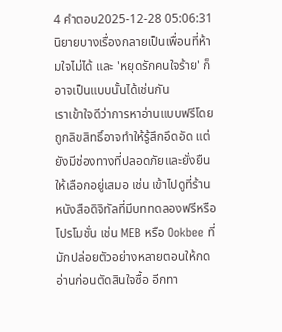4 คำตอบ2025-12-28 05:06:31
นิยายบางเรื่องกลายเป็นเพื่อนที่ห้ามใจไม่ได้ และ 'หยุดรักคนใจร้าย' ก็อาจเป็นแบบนั้นได้เช่นกัน
เราเข้าใจดีว่าการหาอ่านแบบฟรีโดยถูกลิขสิทธิ์อาจทำให้รู้สึกอึดอัด แต่ยังมีช่องทางที่ปลอดภัยและยั่งยืนให้เลือกอยู่เสมอ เช่น เข้าไปดูที่ร้านหนังสือดิจิทัลที่มีบททดลองฟรีหรือโปรโมชั่น เช่น MEB หรือ Ookbee ที่มักปล่อยตัวอย่างหลายตอนให้กดอ่านก่อนตัดสินใจซื้อ อีกทา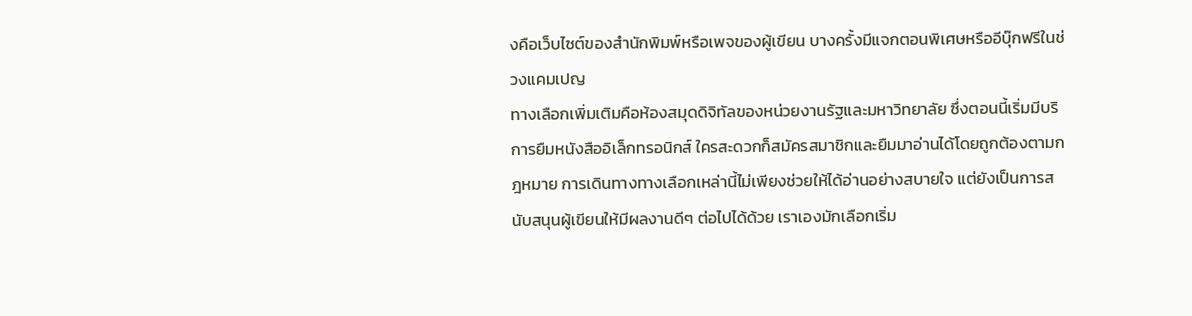งคือเว็บไซต์ของสำนักพิมพ์หรือเพจของผู้เขียน บางครั้งมีแจกตอนพิเศษหรืออีบุ๊กฟรีในช่วงแคมเปญ
ทางเลือกเพิ่มเติมคือห้องสมุดดิจิทัลของหน่วยงานรัฐและมหาวิทยาลัย ซึ่งตอนนี้เริ่มมีบริการยืมหนังสืออิเล็กทรอนิกส์ ใครสะดวกก็สมัครสมาชิกและยืมมาอ่านได้โดยถูกต้องตามกฎหมาย การเดินทางทางเลือกเหล่านี้ไม่เพียงช่วยให้ได้อ่านอย่างสบายใจ แต่ยังเป็นการสนับสนุนผู้เขียนให้มีผลงานดีๆ ต่อไปได้ด้วย เราเองมักเลือกเริ่ม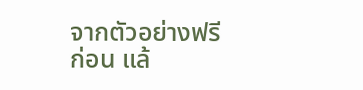จากตัวอย่างฟรีก่อน แล้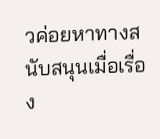วค่อยหาทางสนับสนุนเมื่อเรื่อง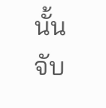นั้นจับ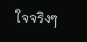ใจจริงๆ